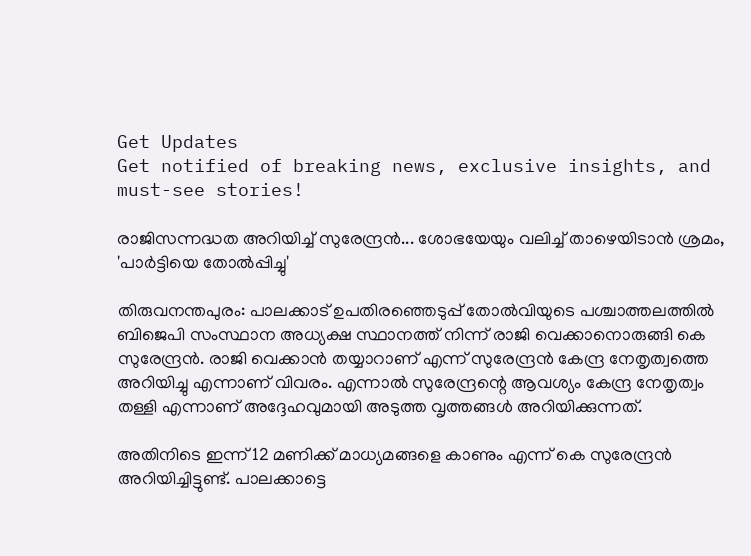Get Updates
Get notified of breaking news, exclusive insights, and must-see stories!

രാജിസന്നദ്ധത അറിയിച്ച് സുരേന്ദ്രന്‍... ശോഭയേയും വലിച്ച് താഴെയിടാന്‍ ശ്രമം, 'പാര്‍ട്ടിയെ തോല്‍പ്പിച്ചു'

തിരുവനന്തപുരം: പാലക്കാട് ഉപതിരഞ്ഞെടുപ്പ് തോല്‍വിയുടെ പശ്ചാത്തലത്തില്‍ ബിജെപി സംസ്ഥാന അധ്യക്ഷ സ്ഥാനത്ത് നിന്ന് രാജി വെക്കാനൊരുങ്ങി കെ സുരേന്ദ്രന്‍. രാജി വെക്കാന്‍ തയ്യാറാണ് എന്ന് സുരേന്ദ്രന്‍ കേന്ദ്ര നേതൃത്വത്തെ അറിയിച്ചു എന്നാണ് വിവരം. എന്നാല്‍ സുരേന്ദ്രന്റെ ആവശ്യം കേന്ദ്ര നേതൃത്വം തള്ളി എന്നാണ് അദ്ദേഹവുമായി അടുത്ത വൃത്തങ്ങള്‍ അറിയിക്കുന്നത്.

അതിനിടെ ഇന്ന് 12 മണിക്ക് മാധ്യമങ്ങളെ കാണും എന്ന് കെ സുരേന്ദ്രന്‍ അറിയിച്ചിട്ടുണ്ട്. പാലക്കാട്ടെ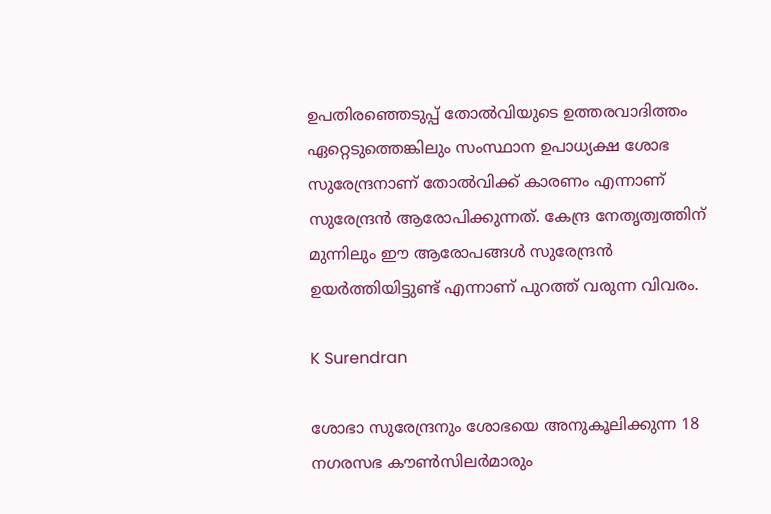ഉപതിരഞ്ഞെടുപ്പ് തോല്‍വിയുടെ ഉത്തരവാദിത്തം ഏറ്റെടുത്തെങ്കിലും സംസ്ഥാന ഉപാധ്യക്ഷ ശോഭ സുരേന്ദ്രനാണ് തോല്‍വിക്ക് കാരണം എന്നാണ് സുരേന്ദ്രന്‍ ആരോപിക്കുന്നത്. കേന്ദ്ര നേതൃത്വത്തിന് മുന്നിലും ഈ ആരോപങ്ങള്‍ സുരേന്ദ്രന്‍ ഉയര്‍ത്തിയിട്ടുണ്ട് എന്നാണ് പുറത്ത് വരുന്ന വിവരം.

K Surendran

ശോഭാ സുരേന്ദ്രനും ശോഭയെ അനുകൂലിക്കുന്ന 18 നഗരസഭ കൗണ്‍സിലര്‍മാരും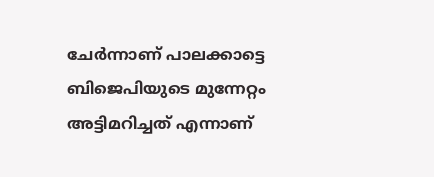ചേര്‍ന്നാണ് പാലക്കാട്ടെ ബിജെപിയുടെ മുന്നേറ്റം അട്ടിമറിച്ചത് എന്നാണ്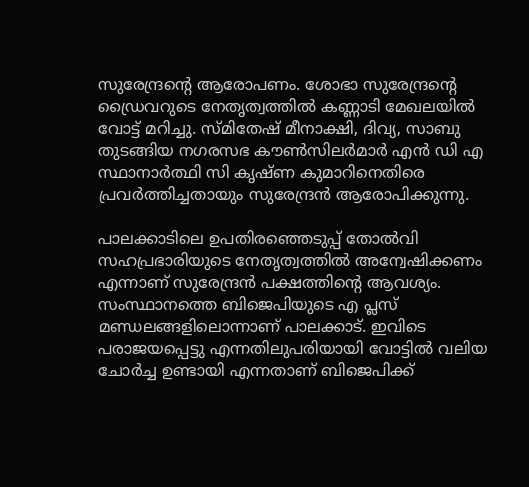സുരേന്ദ്രന്റെ ആരോപണം. ശോഭാ സുരേന്ദ്രന്റെ ഡ്രൈവറുടെ നേതൃത്വത്തില്‍ കണ്ണാടി മേഖലയില്‍ വോട്ട് മറിച്ചു. സ്മിതേഷ് മീനാക്ഷി, ദിവ്യ, സാബു തുടങ്ങിയ നഗരസഭ കൗണ്‍സിലര്‍മാര്‍ എന്‍ ഡി എ സ്ഥാനാര്‍ത്ഥി സി കൃഷ്ണ കുമാറിനെതിരെ പ്രവര്‍ത്തിച്ചതായും സുരേന്ദ്രന്‍ ആരോപിക്കുന്നു.

പാലക്കാടിലെ ഉപതിരഞ്ഞെടുപ്പ് തോല്‍വി സഹപ്രഭാരിയുടെ നേതൃത്വത്തില്‍ അന്വേഷിക്കണം എന്നാണ് സുരേന്ദ്രന്‍ പക്ഷത്തിന്റെ ആവശ്യം. സംസ്ഥാനത്തെ ബിജെപിയുടെ എ പ്ലസ് മണ്ഡലങ്ങളിലൊന്നാണ് പാലക്കാട്. ഇവിടെ പരാജയപ്പെട്ടു എന്നതിലുപരിയായി വോട്ടില്‍ വലിയ ചോര്‍ച്ച ഉണ്ടായി എന്നതാണ് ബിജെപിക്ക്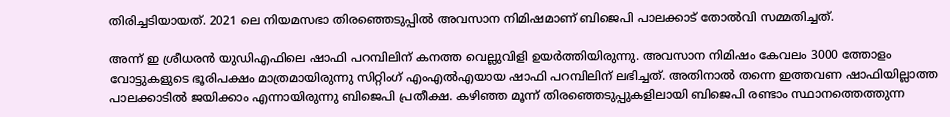തിരിച്ചടിയായത്. 2021 ലെ നിയമസഭാ തിരഞ്ഞെടുപ്പില്‍ അവസാന നിമിഷമാണ് ബിജെപി പാലക്കാട് തോല്‍വി സമ്മതിച്ചത്.

അന്ന് ഇ ശ്രീധരന്‍ യുഡിഎഫിലെ ഷാഫി പറമ്പിലിന് കനത്ത വെല്ലുവിളി ഉയര്‍ത്തിയിരുന്നു. അവസാന നിമിഷം കേവലം 3000 ത്തോളം വോട്ടുകളുടെ ഭൂരിപക്ഷം മാത്രമായിരുന്നു സിറ്റിംഗ് എംഎല്‍എയായ ഷാഫി പറമ്പിലിന് ലഭിച്ചത്. അതിനാല്‍ തന്നെ ഇത്തവണ ഷാഫിയില്ലാത്ത പാലക്കാടില്‍ ജയിക്കാം എന്നായിരുന്നു ബിജെപി പ്രതീക്ഷ. കഴിഞ്ഞ മൂന്ന് തിരഞ്ഞെടുപ്പുകളിലായി ബിജെപി രണ്ടാം സ്ഥാനത്തെത്തുന്ന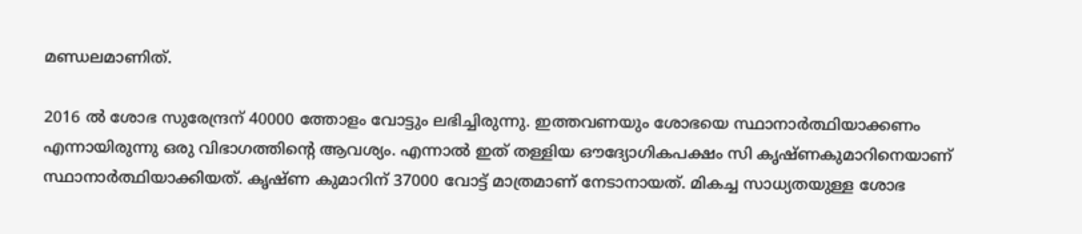മണ്ഡലമാണിത്.

2016 ല്‍ ശോഭ സുരേന്ദ്രന് 40000 ത്തോളം വോട്ടും ലഭിച്ചിരുന്നു. ഇത്തവണയും ശോഭയെ സ്ഥാനാര്‍ത്ഥിയാക്കണം എന്നായിരുന്നു ഒരു വിഭാഗത്തിന്റെ ആവശ്യം. എന്നാല്‍ ഇത് തള്ളിയ ഔദ്യോഗികപക്ഷം സി കൃഷ്ണകുമാറിനെയാണ് സ്ഥാനാര്‍ത്ഥിയാക്കിയത്. കൃഷ്ണ കുമാറിന് 37000 വോട്ട് മാത്രമാണ് നേടാനായത്. മികച്ച സാധ്യതയുള്ള ശോഭ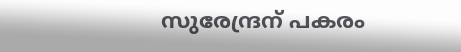സുരേന്ദ്രന് പകരം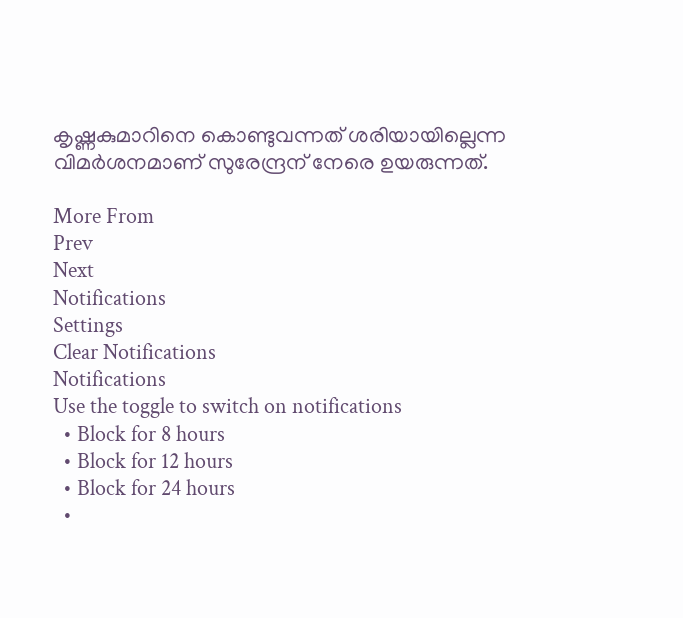കൃഷ്ണകുമാറിനെ കൊണ്ടുവന്നത് ശരിയായില്ലെന്ന വിമര്‍ശനമാണ് സുരേന്ദ്രന് നേരെ ഉയരുന്നത്.

More From
Prev
Next
Notifications
Settings
Clear Notifications
Notifications
Use the toggle to switch on notifications
  • Block for 8 hours
  • Block for 12 hours
  • Block for 24 hours
  •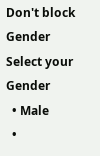Don't block
Gender
Select your Gender
  • Male
  •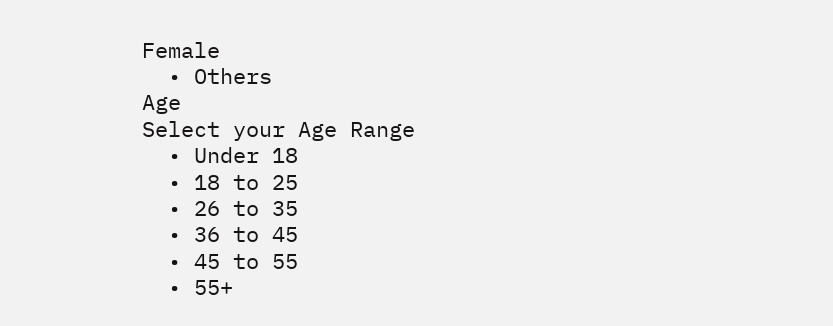Female
  • Others
Age
Select your Age Range
  • Under 18
  • 18 to 25
  • 26 to 35
  • 36 to 45
  • 45 to 55
  • 55+